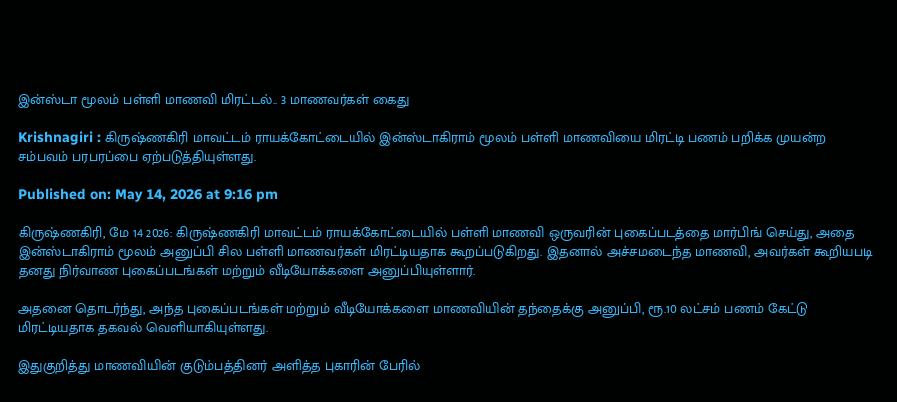இன்ஸ்டா மூலம் பள்ளி மாணவி மிரட்டல்.. 3 மாணவர்கள் கைது

Krishnagiri : கிருஷ்ணகிரி மாவட்டம் ராயக்கோட்டையில் இன்ஸ்டாகிராம் மூலம் பள்ளி மாணவியை மிரட்டி பணம் பறிக்க முயன்ற சம்பவம் பரபரப்பை ஏற்படுத்தியுள்ளது.

Published on: May 14, 2026 at 9:16 pm

கிருஷ்ணகிரி, மே 14 2026: கிருஷ்ணகிரி மாவட்டம் ராயக்கோட்டையில் பள்ளி மாணவி ஒருவரின் புகைப்படத்தை மார்பிங் செய்து, அதை இன்ஸ்டாகிராம் மூலம் அனுப்பி சில பள்ளி மாணவர்கள் மிரட்டியதாக கூறப்படுகிறது. இதனால் அச்சமடைந்த மாணவி, அவர்கள் கூறியபடி தனது நிர்வாண புகைப்படங்கள் மற்றும் வீடியோக்களை அனுப்பியுள்ளார்.

அதனை தொடர்ந்து, அந்த புகைப்படங்கள் மற்றும் வீடியோக்களை மாணவியின் தந்தைக்கு அனுப்பி, ரூ.10 லட்சம் பணம் கேட்டு மிரட்டியதாக தகவல் வெளியாகியுள்ளது.

இதுகுறித்து மாணவியின் குடும்பத்தினர் அளித்த புகாரின் பேரில்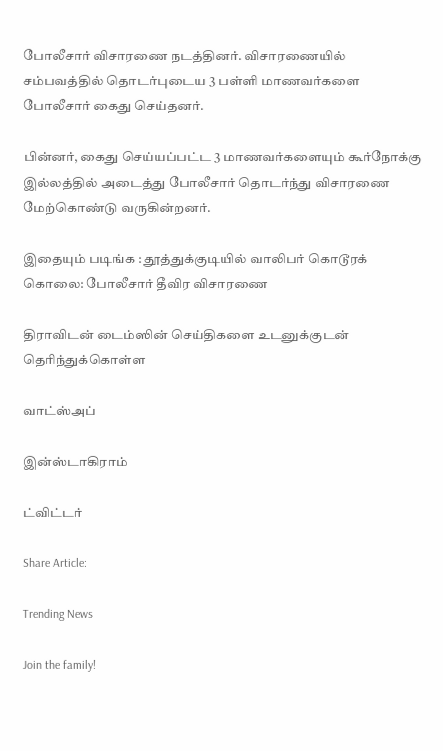போலீசார் விசாரணை நடத்தினர். விசாரணையில் சம்பவத்தில் தொடர்புடைய 3 பள்ளி மாணவர்களை போலீசார் கைது செய்தனர்.

பின்னர், கைது செய்யப்பட்ட 3 மாணவர்களையும் கூர்நோக்கு இல்லத்தில் அடைத்து போலீசார் தொடர்ந்து விசாரணை மேற்கொண்டு வருகின்றனர்.

இதையும் படிங்க : தூத்துக்குடியில் வாலிபர் கொடூரக் கொலை: போலீசார் தீவிர விசாரணை

திராவிடன் டைம்ஸின் செய்திகளை உடனுக்குடன் தெரிந்துக்கொள்ள

வாட்ஸ்அப்

இன்ஸ்டாகிராம்

ட்விட்டர்

Share Article:

Trending News

Join the family!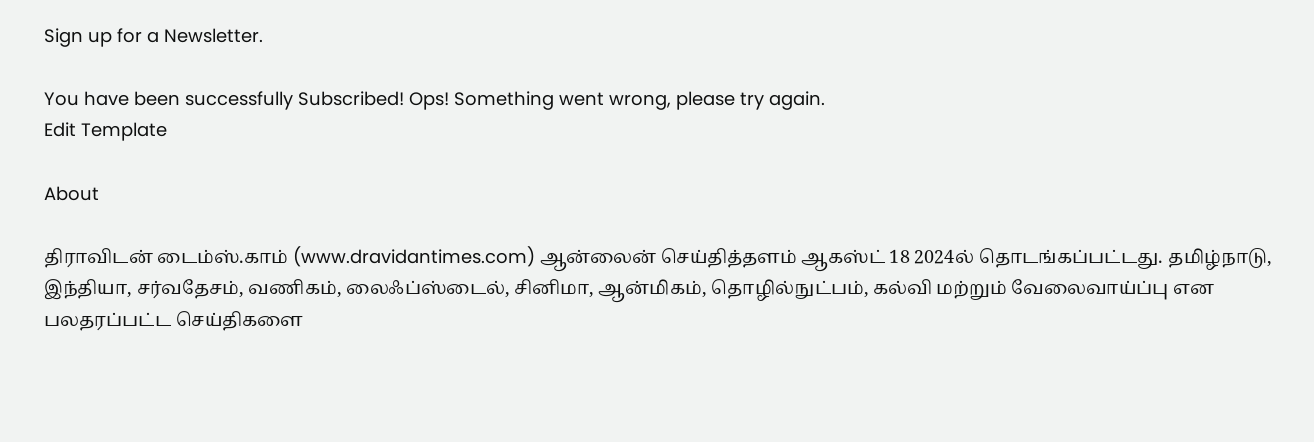Sign up for a Newsletter.

You have been successfully Subscribed! Ops! Something went wrong, please try again.
Edit Template

About

திராவிடன் டைம்ஸ்.காம் (www.dravidantimes.com) ஆன்லைன் செய்தித்தளம் ஆகஸ்ட் 18 2024ல் தொடங்கப்பட்டது. தமிழ்நாடு, இந்தியா, சர்வதேசம், வணிகம், லைஃப்ஸ்டைல், சினிமா, ஆன்மிகம், தொழில்நுட்பம், கல்வி மற்றும் வேலைவாய்ப்பு என பலதரப்பட்ட செய்திகளை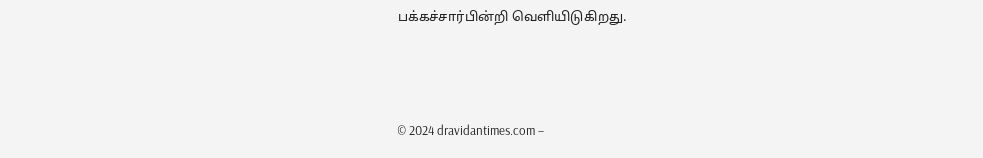பக்கச்சார்பின்றி வெளியிடுகிறது.



© 2024 dravidantimes.com –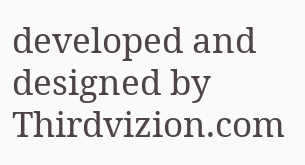developed and designed by Thirdvizion.com